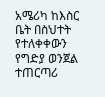አሜሪካ ከእስር ቤት በስህተት የተለቀቀውን የግድያ ወንጀል ተጠርጣሪ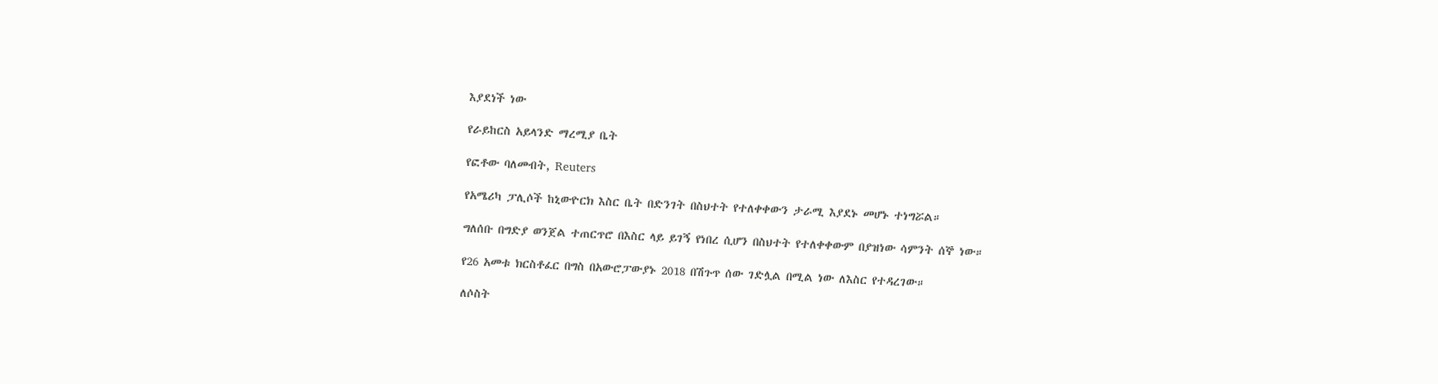እያደነች ነው

የራይከርስ አይላንድ ማረሚያ ቤት

የፎቶው ባለመብት, Reuters

የአሜሪካ ፓሊሶች ከኒውዮርክ እስር ቤት በድንገት በስህተት የተለቀቀውን ታራሚ እያደኑ መሆኑ ተነግሯል።

ግለሰቡ በግድያ ወንጀል ተጠርጥሮ በእስር ላይ ይገኝ የነበረ ሲሆን በስህተት የተለቀቀውም በያዝነው ሳምንት ሰኞ ነው።

የ26 አመቱ ክርስቶፈር በግስ በአውሮፓውያኑ 2018 በሽጉጥ ሰው ገድሏል በሚል ነው ለእስር የተዳረገው።

ለሶስት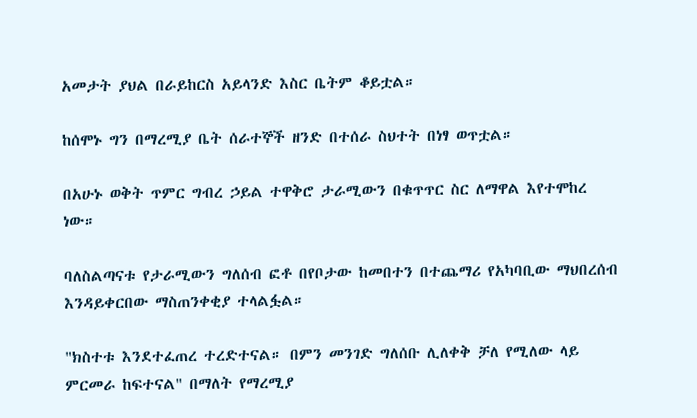አመታት ያህል በራይከርስ አይላንድ እስር ቤትም ቆይቷል።

ከሰሞኑ ግን በማረሚያ ቤት ሰራተኞች ዘንድ በተሰራ ስህተት በነፃ ወጥቷል።

በአሁኑ ወቅት ጥምር ግብረ ኃይል ተዋቅሮ ታራሚውን በቁጥጥር ስር ለማዋል እየተሞከረ ነው።

ባለስልጣናቱ የታራሚውን ግለሰብ ፎቶ በየቦታው ከመበተን በተጨማሪ የአካባቢው ማህበረሰብ እንዳይቀርበው ማስጠንቀቂያ ተላልፏል።

"ክስተቱ እንደተፈጠረ ተረድተናል። በምን መንገድ ግለሰቡ ሊለቀቅ ቻለ የሚለው ላይ ምርመራ ከፍተናል" በማለት የማረሚያ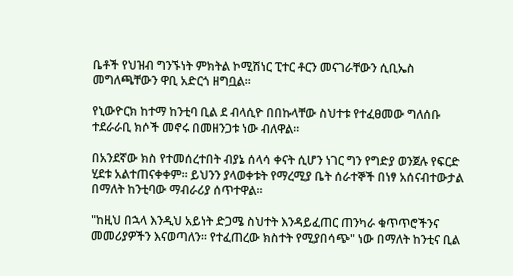ቤቶች የህዝብ ግንኙነት ምክትል ኮሚሽነር ፒተር ቶርን መናገራቸውን ሲቢኤስ መግለጫቸውን ዋቢ አድርጎ ዘግቧል።

የኒውዮርክ ከተማ ከንቲባ ቢል ደ ብላሲዮ በበኩላቸው ስህተቱ የተፈፀመው ግለሰቡ ተደራራቢ ክሶች መኖሩ በመዘንጋቱ ነው ብለዋል።

በአንደኛው ክስ የተመሰረተበት ብያኔ ሰላሳ ቀናት ሲሆን ነገር ግን የግድያ ወንጀሉ የፍርድ ሂደቱ አልተጠናቀቀም። ይህንን ያላወቀቱት የማረሚያ ቤት ሰራተኞች በነፃ አሰናብተውታል በማለት ከንቲባው ማብራሪያ ሰጥተዋል።

"ከዚህ በኋላ እንዲህ አይነት ድጋሜ ስህተት እንዳይፈጠር ጠንካራ ቁጥጥሮችንና መመሪያዎችን እናወጣለን። የተፈጠረው ክስተት የሚያበሳጭ" ነው በማለት ከንቲና ቢል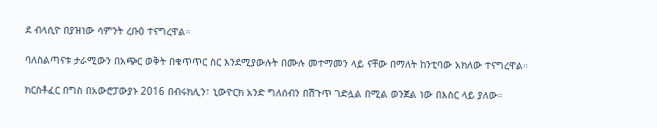ደ ብላሲዮ በያዝነው ሳምንት ረቡዕ ተናግረዋል።

ባለስልጣናቱ ታራሚውን በአጭር ወቅት በቁጥጥር ስር እንደሚያውሉት በሙሉ መተማመን ላይ ናቸው በማለት ከንቲባው አክለው ተናግረዋል።

ክርስቶፈር በግስ በአውሮፓውያኑ 2016 በብሩክሊን፣ ኒውዮርክ አንድ ግለሰብን በሽጉጥ ገድሏል በሚል ወንጀል ነው በእስር ላይ ያለው።